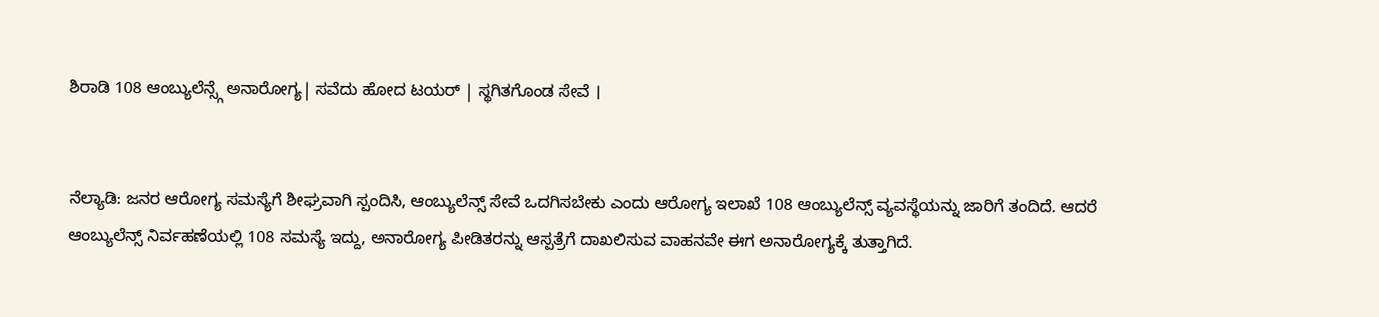ಶಿರಾಡಿ 108 ಆಂಬ್ಯುಲೆನ್ಸ್ಗೆ ಅನಾರೋಗ್ಯ| ಸವೆದು ಹೋದ ಟಯರ್ | ಸ್ಥಗಿತಗೊಂಡ ಸೇವೆ ।


ನೆಲ್ಯಾಡಿ: ಜನರ ಆರೋಗ್ಯ ಸಮಸ್ಯೆಗೆ ಶೀಘ್ರವಾಗಿ ಸ್ಪಂದಿಸಿ, ಆಂಬ್ಯುಲೆನ್ಸ್ ಸೇವೆ ಒದಗಿಸಬೇಕು ಎಂದು ಆರೋಗ್ಯ ಇಲಾಖೆ 108 ಆಂಬ್ಯುಲೆನ್ಸ್ ವ್ಯವಸ್ಥೆಯನ್ನು ಜಾರಿಗೆ ತಂದಿದೆ. ಆದರೆ ಆಂಬ್ಯುಲೆನ್ಸ್ ನಿರ್ವಹಣೆಯಲ್ಲಿ 108 ಸಮಸ್ಯೆ ಇದ್ದು, ಅನಾರೋಗ್ಯ ಪೀಡಿತರನ್ನು ಆಸ್ಪತ್ರೆಗೆ ದಾಖಲಿಸುವ ವಾಹನವೇ ಈಗ ಅನಾರೋಗ್ಯಕ್ಕೆ ತುತ್ತಾಗಿದೆ.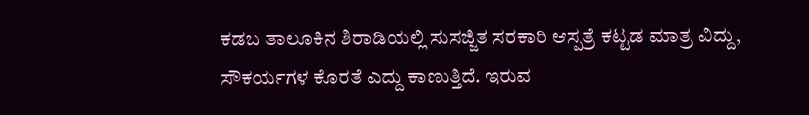ಕಡಬ ತಾಲೂಕಿನ ಶಿರಾಡಿಯಲ್ಲಿ ಸುಸಜ್ಜಿತ ಸರಕಾರಿ ಆಸ್ಪತ್ರೆ ಕಟ್ಟಡ ಮಾತ್ರ ವಿದ್ದು, ಸೌಕರ್ಯಗಳ ಕೊರತೆ ಎದ್ದು ಕಾಣುತ್ತಿದೆ. ಇರುವ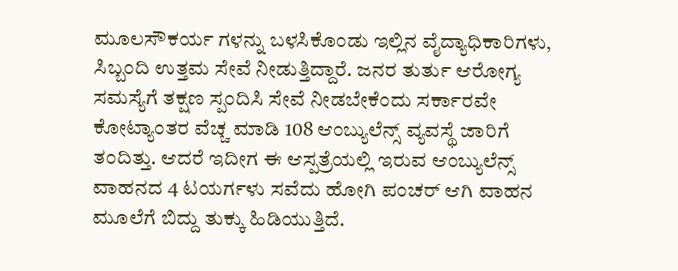ಮೂಲಸೌಕರ್ಯ ಗಳನ್ನು ಬಳಸಿಕೊಂಡು ಇಲ್ಲಿನ ವೈದ್ಯಾಧಿಕಾರಿಗಳು, ಸಿಬ್ಬಂದಿ ಉತ್ತಮ ಸೇವೆ ನೀಡುತ್ತಿದ್ದಾರೆ. ಜನರ ತುರ್ತು ಆರೋಗ್ಯ ಸಮಸ್ಯೆಗೆ ತಕ್ಷಣ ಸ್ಪಂದಿಸಿ ಸೇವೆ ನೀಡಬೇಕೆಂದು ಸರ್ಕಾರವೇ ಕೋಟ್ಯಾಂತರ ವೆಚ್ಚ ಮಾಡಿ 108 ಆಂಬ್ಯುಲೆನ್ಸ್ ವ್ಯವಸ್ಥೆ ಜಾರಿಗೆ ತಂದಿತ್ತು. ಆದರೆ ಇದೀಗ ಈ ಆಸ್ಪತ್ರೆಯಲ್ಲಿ ಇರುವ ಆಂಬ್ಯುಲೆನ್ಸ್ ವಾಹನದ 4 ಟಯರ್ಗಳು ಸವೆದು ಹೋಗಿ ಪಂಚರ್ ಆಗಿ ವಾಹನ ಮೂಲೆಗೆ ಬಿದ್ದು ತುಕ್ಕು ಹಿಡಿಯುತ್ತಿದೆ.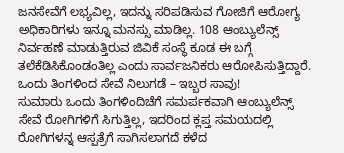ಜನಸೇವೆಗೆ ಲಭ್ಯವಿಲ್ಲ, ಇದನ್ನು ಸರಿಪಡಿಸುವ ಗೋಜಿಗೆ ಆರೋಗ್ಯ ಅಧಿಕಾರಿಗಳು ಇನ್ನೂ ಮನಸ್ಸು ಮಾಡಿಲ್ಲ. 108 ಆಂಬ್ಯುಲೆನ್ಸ್ ನಿರ್ವಹಣೆ ಮಾಡುತ್ತಿರುವ ಜಿವಿಕೆ ಸಂಸ್ಥೆ ಕೂಡ ಈ ಬಗ್ಗೆ ತಲೆಕೆಡಿಸಿಕೊಂಡಂತಿಲ್ಲ ಎಂದು ಸಾರ್ವಜನಿಕರು ಆರೋಪಿಸುತ್ತಿದ್ದಾರೆ.
ಒಂದು ತಿಂಗಳಿಂದ ಸೇವೆ ನಿಲುಗಡೆ – ಇಬ್ಬರ ಸಾವು!
ಸುಮಾರು ಒಂದು ತಿಂಗಳಿಂದಿಚೆಗೆ ಸಮರ್ಪಕವಾಗಿ ಆಂಬ್ಯುಲೆನ್ಸ್ ಸೇವೆ ರೋಗಿಗಳಿಗೆ ಸಿಗುತ್ತಿಲ್ಲ, ಇದರಿಂದ ಕ್ಲಪ್ತ ಸಮಯದಲ್ಲಿ ರೋಗಿಗಳನ್ನ ಆಸ್ಪತ್ರೆಗೆ ಸಾಗಿಸಲಾಗದೆ ಕಳೆದ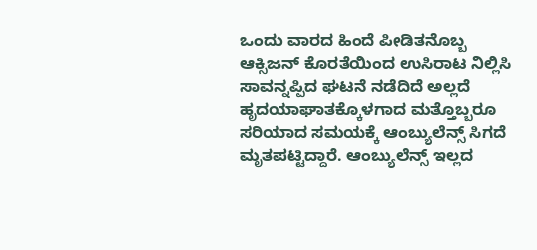ಒಂದು ವಾರದ ಹಿಂದೆ ಪೀಡಿತನೊಬ್ಬ ಆಕ್ಸಿಜನ್ ಕೊರತೆಯಿಂದ ಉಸಿರಾಟ ನಿಲ್ಲಿಸಿ ಸಾವನ್ನಪ್ಪಿದ ಘಟನೆ ನಡೆದಿದೆ ಅಲ್ಲದೆ ಹೃದಯಾಘಾತಕ್ಕೊಳಗಾದ ಮತ್ತೊಬ್ಬರೂ ಸರಿಯಾದ ಸಮಯಕ್ಕೆ ಆಂಬ್ಯುಲೆನ್ಸ್ ಸಿಗದೆ ಮೃತಪಟ್ಟಿದ್ದಾರೆ. ಆಂಬ್ಯುಲೆನ್ಸ್ ಇಲ್ಲದ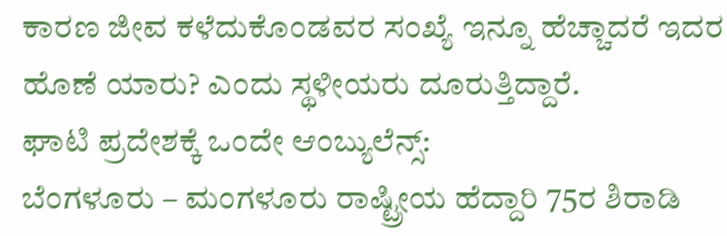ಕಾರಣ ಜೀವ ಕಳೆದುಕೊಂಡವರ ಸಂಖ್ಯೆ ಇನ್ನೂ ಹೆಚ್ಚಾದರೆ ಇದರ ಹೊಣೆ ಯಾರು? ಎಂದು ಸ್ಥಳೀಯರು ದೂರುತ್ತಿದ್ದಾರೆ.
ಘಾಟಿ ಪ್ರದೇಶಕ್ಕೆ ಒಂದೇ ಆಂಬ್ಯುಲೆನ್ಸ್:
ಬೆಂಗಳೂರು – ಮಂಗಳೂರು ರಾಷ್ಟ್ರೀಯ ಹೆದ್ದಾರಿ 75ರ ಶಿರಾಡಿ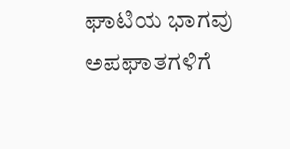ಘಾಟಿಯ ಭಾಗವು ಅಪಘಾತಗಳಿಗೆ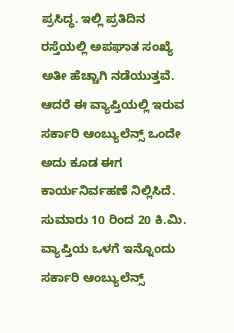ಪ್ರಸಿದ್ಧ. ಇಲ್ಲಿ ಪ್ರತಿದಿನ ರಸ್ತೆಯಲ್ಲಿ ಅಪಘಾತ ಸಂಖ್ಯೆ ಅತೀ ಹೆಚ್ಚಾಗಿ ನಡೆಯುತ್ತವೆ. ಆದರೆ ಈ ವ್ಯಾಪ್ತಿಯಲ್ಲಿ ಇರುವ ಸರ್ಕಾರಿ ಆಂಬ್ಯುಲೆನ್ಸ್ ಒಂದೇ ಅದು ಕೂಡ ಈಗ ಕಾರ್ಯನಿರ್ವಹಣೆ ನಿಲ್ಲಿಸಿದೆ. ಸುಮಾರು 10 ರಿಂದ 20 ಕಿ.ಮಿ. ವ್ಯಾಪ್ತಿಯ ಒಳಗೆ ಇನ್ನೊಂದು ಸರ್ಕಾರಿ ಆಂಬ್ಯುಲೆನ್ಸ್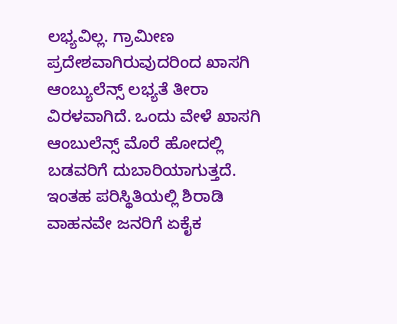ಲಭ್ಯವಿಲ್ಲ. ಗ್ರಾಮೀಣ ಪ್ರದೇಶವಾಗಿರುವುದರಿಂದ ಖಾಸಗಿ ಆಂಬ್ಯುಲೆನ್ಸ್ ಲಭ್ಯತೆ ತೀರಾ ವಿರಳವಾಗಿದೆ. ಒಂದು ವೇಳೆ ಖಾಸಗಿ ಆಂಬುಲೆನ್ಸ್ ಮೊರೆ ಹೋದಲ್ಲಿ ಬಡವರಿಗೆ ದುಬಾರಿಯಾಗುತ್ತದೆ. ಇಂತಹ ಪರಿಸ್ಥಿತಿಯಲ್ಲಿ ಶಿರಾಡಿ ವಾಹನವೇ ಜನರಿಗೆ ಏಕೈಕ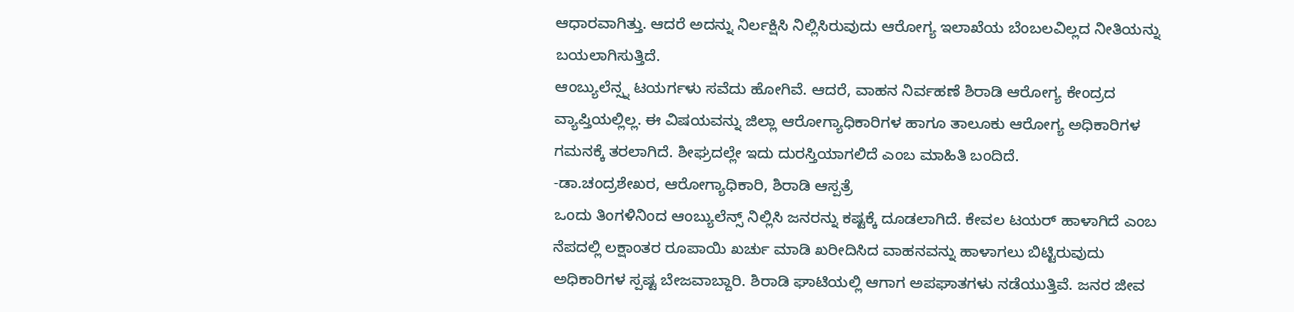ಆಧಾರವಾಗಿತ್ತು. ಆದರೆ ಅದನ್ನು ನಿರ್ಲಕ್ಷಿಸಿ ನಿಲ್ಲಿಸಿರುವುದು ಆರೋಗ್ಯ ಇಲಾಖೆಯ ಬೆಂಬಲವಿಲ್ಲದ ನೀತಿಯನ್ನು ಬಯಲಾಗಿಸುತ್ತಿದೆ.
ಆಂಬ್ಯುಲೆನ್ಸ್ನ ಟಯರ್ಗಳು ಸವೆದು ಹೋಗಿವೆ. ಆದರೆ, ವಾಹನ ನಿರ್ವಹಣೆ ಶಿರಾಡಿ ಆರೋಗ್ಯ ಕೇಂದ್ರದ ವ್ಯಾಪ್ತಿಯಲ್ಲಿಲ್ಲ. ಈ ವಿಷಯವನ್ನು ಜಿಲ್ಲಾ ಆರೋಗ್ಯಾಧಿಕಾರಿಗಳ ಹಾಗೂ ತಾಲೂಕು ಆರೋಗ್ಯ ಅಧಿಕಾರಿಗಳ ಗಮನಕ್ಕೆ ತರಲಾಗಿದೆ. ಶೀಘ್ರದಲ್ಲೇ ಇದು ದುರಸ್ತಿಯಾಗಲಿದೆ ಎಂಬ ಮಾಹಿತಿ ಬಂದಿದೆ.
-ಡಾ.ಚಂದ್ರಶೇಖರ, ಆರೋಗ್ಯಾಧಿಕಾರಿ, ಶಿರಾಡಿ ಆಸ್ಪತ್ರೆ
ಒಂದು ತಿಂಗಳಿನಿಂದ ಆಂಬ್ಯುಲೆನ್ಸ್ ನಿಲ್ಲಿಸಿ ಜನರನ್ನು ಕಷ್ಟಕ್ಕೆ ದೂಡಲಾಗಿದೆ. ಕೇವಲ ಟಯರ್ ಹಾಳಾಗಿದೆ ಎಂಬ ನೆಪದಲ್ಲಿ ಲಕ್ಷಾಂತರ ರೂಪಾಯಿ ಖರ್ಚು ಮಾಡಿ ಖರೀದಿಸಿದ ವಾಹನವನ್ನು ಹಾಳಾಗಲು ಬಿಟ್ಟಿರುವುದು ಅಧಿಕಾರಿಗಳ ಸ್ಪಷ್ಟ ಬೇಜವಾಬ್ದಾರಿ. ಶಿರಾಡಿ ಘಾಟಿಯಲ್ಲಿ ಆಗಾಗ ಅಪಘಾತಗಳು ನಡೆಯುತ್ತಿವೆ. ಜನರ ಜೀವ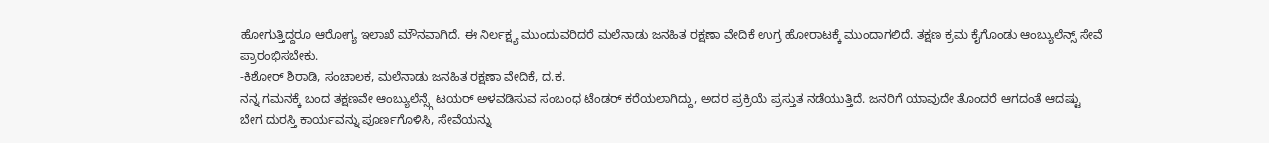ಹೋಗುತ್ತಿದ್ದರೂ ಆರೋಗ್ಯ ಇಲಾಖೆ ಮೌನವಾಗಿದೆ. ಈ ನಿರ್ಲಕ್ಷ್ಯ ಮುಂದುವರಿದರೆ ಮಲೆನಾಡು ಜನಹಿತ ರಕ್ಷಣಾ ವೇದಿಕೆ ಉಗ್ರ ಹೋರಾಟಕ್ಕೆ ಮುಂದಾಗಲಿದೆ. ತಕ್ಷಣ ಕ್ರಮ ಕೈಗೊಂಡು ಆಂಬ್ಯುಲೆನ್ಸ್ ಸೇವೆ ಪ್ರಾರಂಭಿಸಬೇಕು.
-ಕಿಶೋರ್ ಶಿರಾಡಿ, ಸಂಚಾಲಕ, ಮಲೆನಾಡು ಜನಹಿತ ರಕ್ಷಣಾ ವೇದಿಕೆ, ದ.ಕ.
ನನ್ನ ಗಮನಕ್ಕೆ ಬಂದ ತಕ್ಷಣವೇ ಆಂಬ್ಯುಲೆನ್ಸ್ಗೆ ಟಯರ್ ಅಳವಡಿಸುವ ಸಂಬಂಧ ಟೆಂಡರ್ ಕರೆಯಲಾಗಿದ್ದು, ಅದರ ಪ್ರಕ್ರಿಯೆ ಪ್ರಸ್ತುತ ನಡೆಯುತ್ತಿದೆ. ಜನರಿಗೆ ಯಾವುದೇ ತೊಂದರೆ ಆಗದಂತೆ ಆದಷ್ಟು ಬೇಗ ದುರಸ್ತಿ ಕಾರ್ಯವನ್ನು ಪೂರ್ಣಗೊಳಿಸಿ, ಸೇವೆಯನ್ನು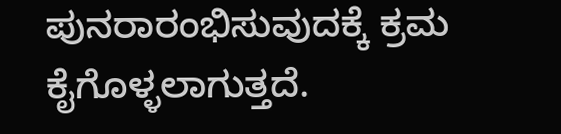ಪುನರಾರಂಭಿಸುವುದಕ್ಕೆ ಕ್ರಮ ಕೈಗೊಳ್ಳಲಾಗುತ್ತದೆ.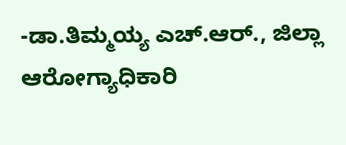-ಡಾ.ತಿಮ್ಮಯ್ಯ ಎಚ್.ಆರ್., ಜಿಲ್ಲಾ ಆರೋಗ್ಯಾಧಿಕಾರಿ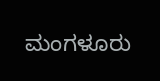ಮಂಗಳೂರು